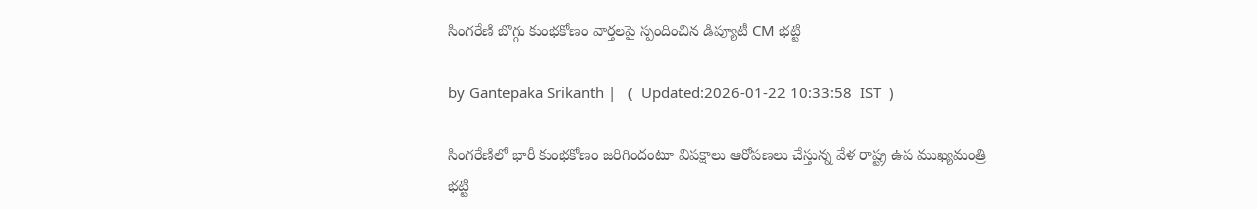సింగరేణి బొగ్గు కుంభకోణం వార్తలపై స్పందించిన డిప్యూటీ CM భట్టి

by Gantepaka Srikanth |   (  Updated:2026-01-22 10:33:58  IST  )

సింగరేణిలో భారీ కుంభకోణం జరిగిందంటూ విపక్షాలు ఆరోపణలు చేస్తున్న వేళ రాష్ట్ర ఉప ముఖ్యమంత్రి భట్టి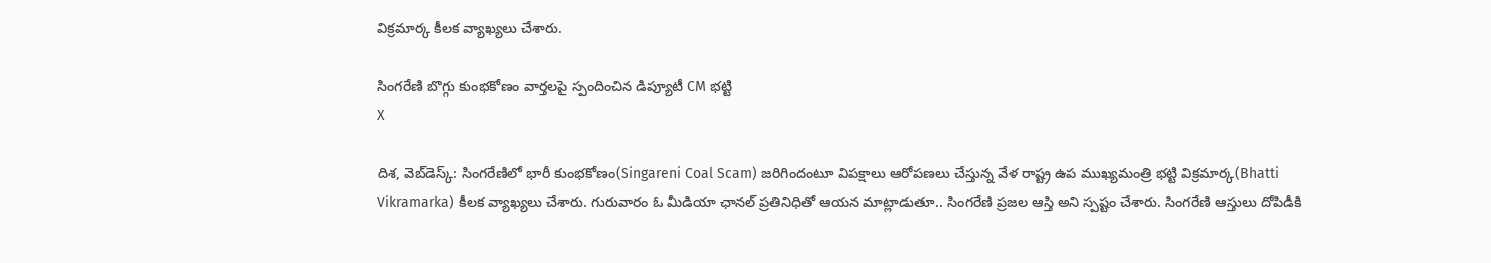విక్రమార్క కీలక వ్యాఖ్యలు చేశారు.

సింగరేణి బొగ్గు కుంభకోణం వార్తలపై స్పందించిన డిప్యూటీ CM భట్టి
X

దిశ, వెబ్‌డెస్క్: సింగరేణిలో భారీ కుంభకోణం(Singareni Coal Scam) జరిగిందంటూ విపక్షాలు ఆరోపణలు చేస్తున్న వేళ రాష్ట్ర ఉప ముఖ్యమంత్రి భట్టి విక్రమార్క(Bhatti Vikramarka) కీలక వ్యాఖ్యలు చేశారు. గురువారం ఓ మీడియా ఛానల్ ప్రతినిధితో ఆయన మాట్లాడుతూ.. సింగరేణి ప్రజల ఆస్తి అని స్పష్టం చేశారు. సింగరేణి ఆస్తులు దోపిడీకి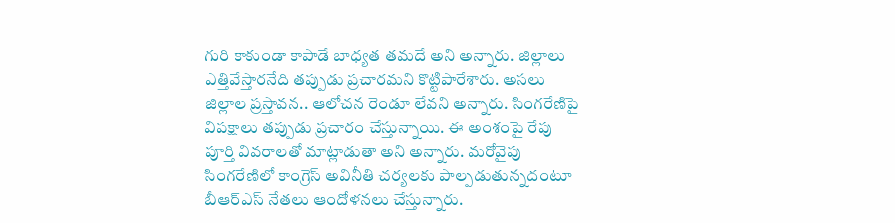గురి కాకుండా కాపాడే బాధ్యత తమదే అని అన్నారు. జిల్లాలు ఎత్తివేస్తారనేది తప్పుడు ప్రచారమని కొట్టిపారేశారు. అసలు జిల్లాల ప్రస్తావన.. ఆలోచన రెండూ లేవని అన్నారు. సింగరేణిపై విపక్షాలు తప్పుడు ప్రచారం చేస్తున్నాయి. ఈ అంశంపై రేపు పూర్తి వివరాలతో మాట్లాడుతా అని అన్నారు. మరోవైపు సింగరేణిలో కాంగ్రెస్‌ అవినీతి చర్యలకు పాల్పడుతున్నదంటూ బీఆర్‌ఎస్‌ నేతలు ఆందోళనలు చేస్తున్నారు.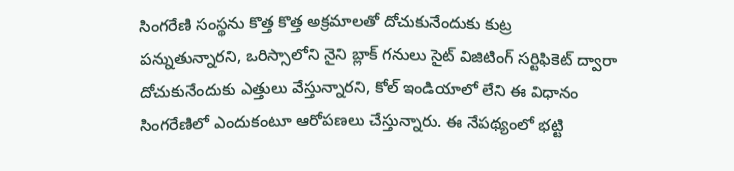సింగరేణి సంస్థను కొత్త కొత్త అక్రమాలతో దోచుకునేందుకు కుట్ర పన్నుతున్నారని, ఒరిస్సాలోని నైని బ్లాక్‌ గనులు సైట్‌ విజిటింగ్‌ సర్టిఫికెట్‌ ద్వారా దోచుకునేందుకు ఎత్తులు వేస్తున్నారని, కోల్‌ ఇండియాలో లేని ఈ విధానం సింగరేణిలో ఎందుకంటూ ఆరోపణలు చేస్తున్నారు. ఈ నేపథ్యంలో భట్టి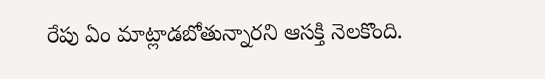రేపు ఏం మాట్లాడబోతున్నారని ఆసక్తి నెలకొంది.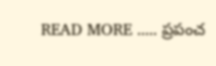READ MORE ..... ప్రపంచ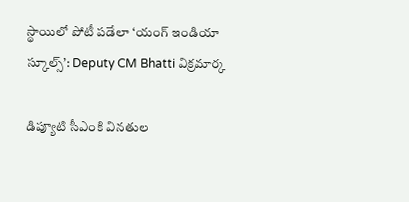స్థాయిలో పోటీ పడేలా ‘యంగ్ ఇండియా స్కూల్స్’: Deputy CM Bhatti విక్రమార్క

డిప్యూటి సీఎంకి వినతుల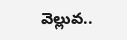వెల్లువ..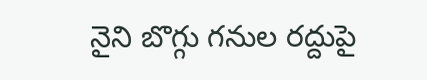నైని బొగ్గు గనుల రద్దుపై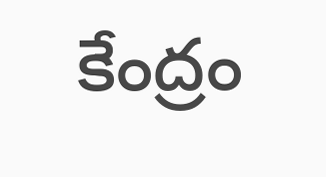కేంద్రం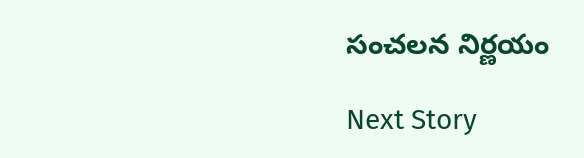సంచలన నిర్ణయం

Next Story